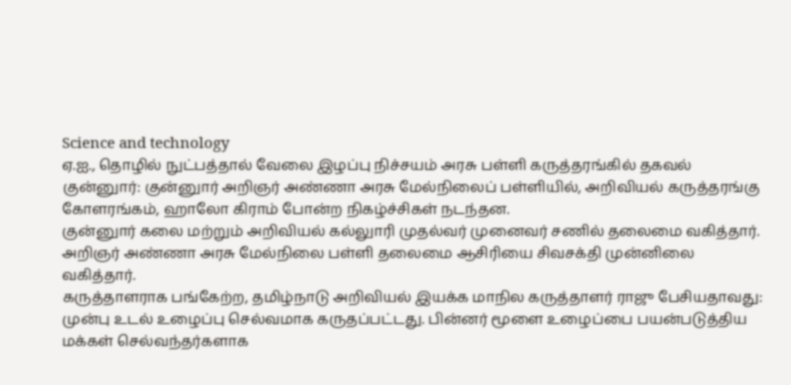Science and technology
ஏ.ஐ., தொழில் நுட்பத்தால் வேலை இழப்பு நிச்சயம் அரசு பள்ளி கருத்தரங்கில் தகவல்
குன்னுார்: குன்னுார் அறிஞர் அண்ணா அரசு மேல்நிலைப் பள்ளியில், அறிவியல் கருத்தரங்கு கோளரங்கம், ஹாலோ கிராம் போன்ற நிகழ்ச்சிகள் நடந்தன.
குன்னுார் கலை மற்றும் அறிவியல் கல்லுாரி முதல்வர் முனைவர் சணில் தலைமை வகித்தார். அறிஞர் அண்ணா அரசு மேல்நிலை பள்ளி தலைமை ஆசிரியை சிவசக்தி முன்னிலை வகித்தார்.
கருத்தாளராக பங்கேற்ற, தமிழ்நாடு அறிவியல் இயக்க மாநில கருத்தாளர் ராஜு பேசியதாவது:
முன்பு உடல் உழைப்பு செல்வமாக கருதப்பட்டது. பின்னர் மூளை உழைப்பை பயன்படுத்திய மக்கள் செல்வந்தர்களாக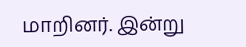மாறினர். இன்று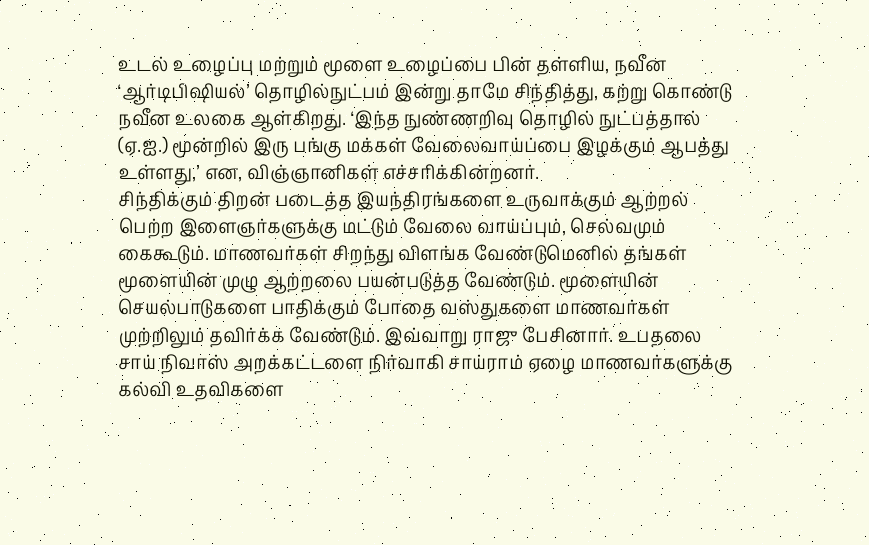உடல் உழைப்பு மற்றும் மூளை உழைப்பை பின் தள்ளிய, நவீன ‘ஆர்டிபிஷியல்’ தொழில்நுட்பம் இன்று தாமே சிந்தித்து, கற்று கொண்டு நவீன உலகை ஆள்கிறது. ‘இந்த நுண்ணறிவு தொழில் நுட்பத்தால் (ஏ.ஐ.) மூன்றில் இரு பங்கு மக்கள் வேலைவாய்ப்பை இழக்கும் ஆபத்து உள்ளது,’ என, விஞ்ஞானிகள் எச்சரிக்கின்றனர்.
சிந்திக்கும் திறன் படைத்த இயந்திரங்களை உருவாக்கும் ஆற்றல் பெற்ற இளைஞர்களுக்கு மட்டும் வேலை வாய்ப்பும், செல்வமும் கைகூடும். மாணவர்கள் சிறந்து விளங்க வேண்டுமெனில் தங்கள் மூளையின் முழு ஆற்றலை பயன்படுத்த வேண்டும். மூளையின் செயல்பாடுகளை பாதிக்கும் போதை வஸ்துகளை மாணவர்கள் முற்றிலும் தவிர்க்க வேண்டும். இவ்வாறு ராஜு பேசினார். உபதலை சாய் நிவாஸ் அறக்கட்டளை நிர்வாகி சாய்ராம் ஏழை மாணவர்களுக்கு கல்வி உதவிகளை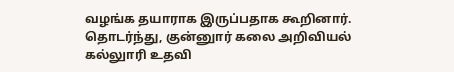வழங்க தயாராக இருப்பதாக கூறினார்.
தொடர்ந்து, குன்னுார் கலை அறிவியல் கல்லுாரி உதவி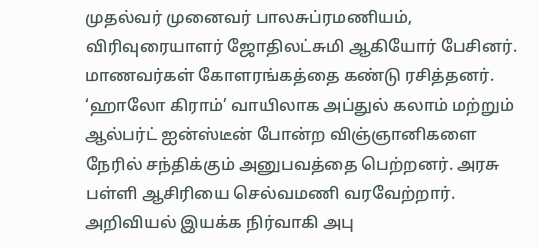முதல்வர் முனைவர் பாலசுப்ரமணியம், விரிவுரையாளர் ஜோதிலட்சுமி ஆகியோர் பேசினர். மாணவர்கள் கோளரங்கத்தை கண்டு ரசித்தனர். ‘ஹாலோ கிராம்’ வாயிலாக அப்துல் கலாம் மற்றும் ஆல்பர்ட் ஐன்ஸ்டீன் போன்ற விஞ்ஞானிகளை நேரில் சந்திக்கும் அனுபவத்தை பெற்றனர். அரசு பள்ளி ஆசிரியை செல்வமணி வரவேற்றார். அறிவியல் இயக்க நிர்வாகி அபு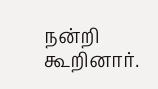நன்றி கூறினார்.